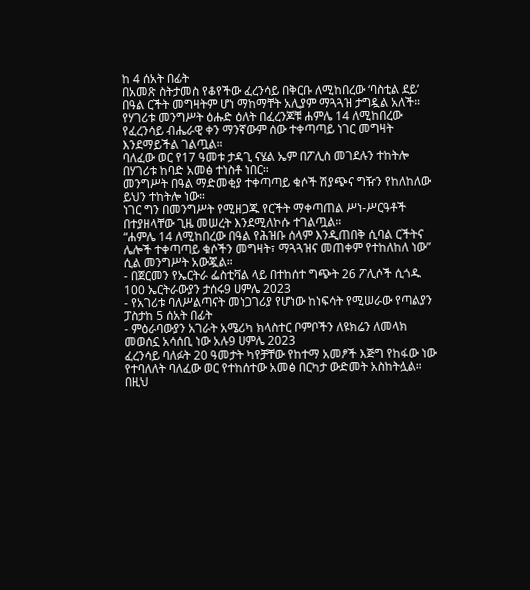ከ 4 ሰአት በፊት
በአመጽ ስትታመስ የቆየችው ፈረንሳይ በቅርቡ ለሚከበረው ‘ባስቲል ደይ’ በዓል ርችት መግዛትም ሆነ ማከማቸት አሊያም ማጓጓዝ ታግዷል አለች።
የሃገሪቱ መንግሥት ዕሑድ ዕለት በፈረንጆቹ ሐምሌ 14 ለሚከበረው የፈረንሳይ ብሔራዊ ቀን ማንኛውም ሰው ተቀጣጣይ ነገር መግዛት እንደማይችል ገልጧል።
ባለፈው ወር የ17 ዓመቱ ታዳጊ ናሄል ኤም በፖሊስ መገደሉን ተከትሎ በሃገሪቱ ከባድ አመፅ ተነስቶ ነበር።
መንግሥት በዓል ማድመቂያ ተቀጣጣይ ቁሶች ሽያጭና ግዥን የከለከለው ይህን ተከትሎ ነው።
ነገር ግን በመንግሥት የሚዘጋጁ የርችት ማቀጣጠል ሥነ-ሥርዓቶች በተያዘላቸው ጊዜ መሠረት እንደሚለኮሱ ተገልጧል።
“ሐምሌ 14 ለሚከበረው በዓል የሕዝቡ ሰላም እንዲጠበቅ ሲባል ርችትና ሌሎች ተቀጣጣይ ቁሶችን መግዛት፣ ማጓጓዝና መጠቀም የተከለከለ ነው” ሲል መንግሥት አውጇል።
- በጀርመን የኤርትራ ፌስቲቫል ላይ በተከሰተ ግጭት 26 ፖሊሶች ሲጎዱ 100 ኤርትራውያን ታሰሩ9 ሀምሌ 2023
- የአገሪቱ ባለሥልጣናት መነጋገሪያ የሆነው ከነፍሳት የሚሠራው የጣልያን ፓስታከ 5 ሰአት በፊት
- ምዕራባውያን አገራት አሜሪካ ክላስተር ቦምቦችን ለዩክሬን ለመላክ መወሰኗ አሳሰቢ ነው አሉ9 ሀምሌ 2023
ፈረንሳይ ባለፉት 20 ዓመታት ካየቻቸው የከተማ አመፆች እጅግ የከፋው ነው የተባለለት ባለፈው ወር የተከሰተው አመፅ በርካታ ውድመት አስከትሏል።
በዚህ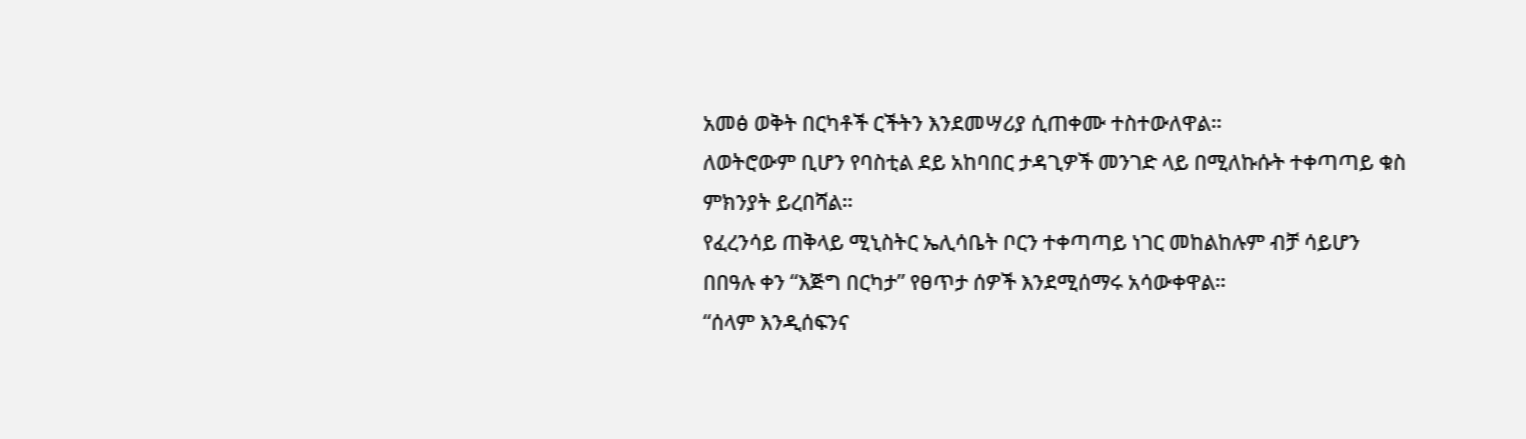አመፅ ወቅት በርካቶች ርችትን እንደመሣሪያ ሲጠቀሙ ተስተውለዋል።
ለወትሮውም ቢሆን የባስቲል ደይ አከባበር ታዳጊዎች መንገድ ላይ በሚለኩሱት ተቀጣጣይ ቁስ ምክንያት ይረበሻል።
የፈረንሳይ ጠቅላይ ሚኒስትር ኤሊሳቤት ቦርን ተቀጣጣይ ነገር መከልከሉም ብቻ ሳይሆን በበዓሉ ቀን “እጅግ በርካታ” የፀጥታ ሰዎች እንደሚሰማሩ አሳውቀዋል።
“ሰላም እንዲሰፍንና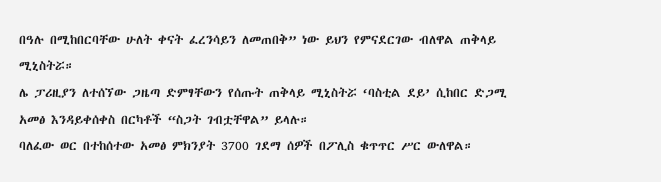በዓሉ በሚከበርባቸው ሁለት ቀናት ፈረንሳይን ለመጠበቅ” ነው ይህን የምናደርገው ብለዋል ጠቅላይ ሚኒስትሯ።
ሌ ፓሪዚያን ለተሰኘው ጋዜጣ ድምፃቸውን የሰጡት ጠቅላይ ሚኒስትሯ ‘ባስቲል ደይ’ ሲከበር ድጋሚ አመፅ እንዳይቀሰቀስ በርካቶች “ስጋት ገብቷቸዋል” ይላሉ።
ባለፈው ወር በተከሰተው አመፅ ምክንያት 3700 ገደማ ሰዎች በፖሊስ ቁጥጥር ሥር ውለዋል።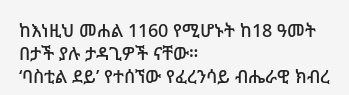ከእነዚህ መሐል 1160 የሚሆኑት ከ18 ዓመት በታች ያሉ ታዳጊዎች ናቸው።
‘ባስቲል ደይ’ የተሰኘው የፈረንሳይ ብሔራዊ ክብረ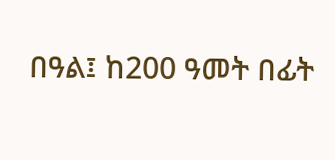በዓል፤ ከ200 ዓመት በፊት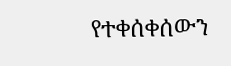የተቀሰቀሰውን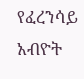የፈረንሳይ አብዮት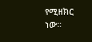የሚዘክር ነው።